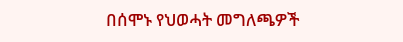በሰሞኑ የህወሓት መግለጫዎች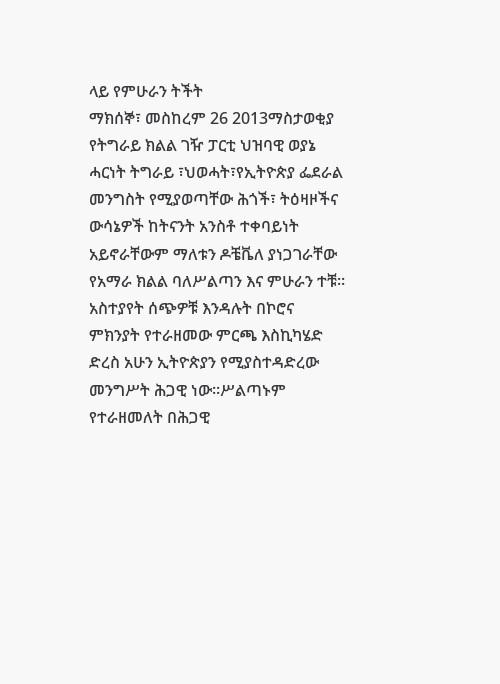ላይ የምሁራን ትችት
ማክሰኞ፣ መስከረም 26 2013ማስታወቂያ
የትግራይ ክልል ገዥ ፓርቲ ህዝባዊ ወያኔ ሓርነት ትግራይ ፣ህወሓት፣የኢትዮጵያ ፌደራል መንግስት የሚያወጣቸው ሕጎች፣ ትዕዛዞችና ውሳኔዎች ከትናንት አንስቶ ተቀባይነት አይኖራቸውም ማለቱን ዶቼቬለ ያነጋገራቸው የአማራ ክልል ባለሥልጣን እና ምሁራን ተቹ። አስተያየት ሰጭዎቹ እንዳሉት በኮሮና ምክንያት የተራዘመው ምርጫ እስኪካሄድ ድረስ አሁን ኢትዮጵያን የሚያስተዳድረው መንግሥት ሕጋዊ ነው።ሥልጣኑም የተራዘመለት በሕጋዊ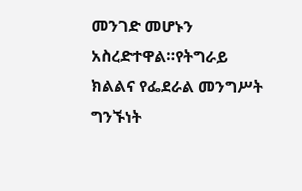መንገድ መሆኑን አስረድተዋል።የትግራይ ክልልና የፌደራል መንግሥት ግንኙነት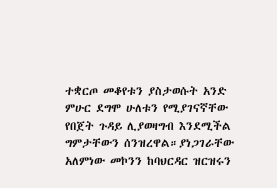ተቋርጦ መቆየቱን ያስታወሱት አንድ ምሁር ደግሞ ሁለቱን የሚያገናኛቸው የበጀት ጉዳይ ሊያወዛግብ እንደሚችል ግምታቸውን ሰንዝረዋል።ያነጋገራቸው አለምነው መኮንን ከባህርዳር ዝርዝሩን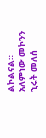ልኮልናል።
አለምነው መኮንን
ኂሩት መለሰ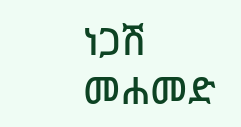ነጋሽ መሐመድ